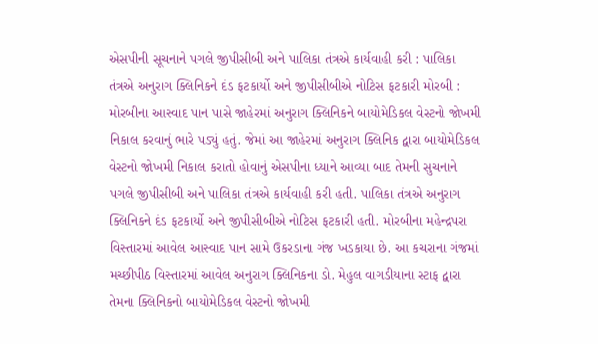એસપીની સૂચનાને પગલે જીપીસીબી અને પાલિકા તંત્રએ કાર્યવાહી કરી : પાલિકા તંત્રએ અનુરાગ ક્લિનિકને દંડ ફટકાર્યો અને જીપીસીબીએ નોટિસ ફટકારી મોરબી : મોરબીના આસ્વાદ પાન પાસે જાહેરમાં અનુરાગ ક્લિનિકને બાયોમેડિકલ વેસ્ટનો જોખમી નિકાલ કરવાનું ભારે પડ્યું હતું. જેમાં આ જાહેરમાં અનુરાગ ક્લિનિક દ્વારા બાયોમેડિકલ વેસ્ટનો જોખમી નિકાલ કરાતો હોવાનું એસપીના ધ્યાને આવ્યા બાદ તેમની સુચનાને પગલે જીપીસીબી અને પાલિકા તંત્રએ કાર્યવાહી કરી હતી. પાલિકા તંત્રએ અનુરાગ ક્લિનિકને દંડ ફટકાર્યો અને જીપીસીબીએ નોટિસ ફટકારી હતી. મોરબીના મહેન્દ્રપરા વિસ્તારમાં આવેલ આસ્વાદ પાન સામે ઉકરડાના ગંજ ખડકાયા છે. આ કચરાના ગંજમાં મચ્છીપીઠ વિસ્તારમાં આવેલ અનુરાગ ક્લિનિકના ડો. મેહુલ વાગડીયાના સ્ટાફ દ્વારા તેમના ક્લિનિકનો બાયોમેડિકલ વેસ્ટનો જોખમી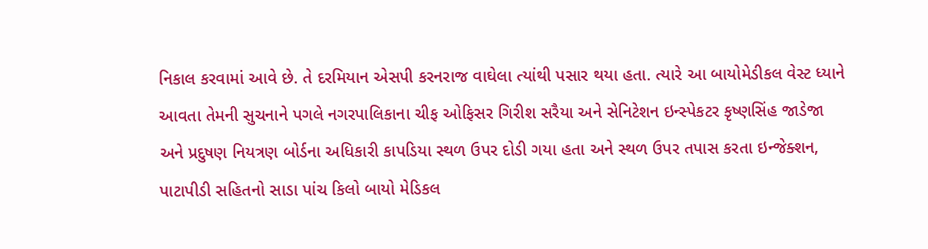નિકાલ કરવામાં આવે છે. તે દરમિયાન એસપી કરનરાજ વાઘેલા ત્યાંથી પસાર થયા હતા. ત્યારે આ બાયોમેડીકલ વેસ્ટ ધ્યાને આવતા તેમની સુચનાને પગલે નગરપાલિકાના ચીફ ઓફિસર ગિરીશ સરૈયા અને સેનિટેશન ઇન્સ્પેકટર કૃષ્ણસિંહ જાડેજા અને પ્રદુષણ નિયત્રણ બોર્ડના અધિકારી કાપડિયા સ્થળ ઉપર દોડી ગયા હતા અને સ્થળ ઉપર તપાસ કરતા ઇન્જેક્શન, પાટાપીડી સહિતનો સાડા પાંચ કિલો બાયો મેડિકલ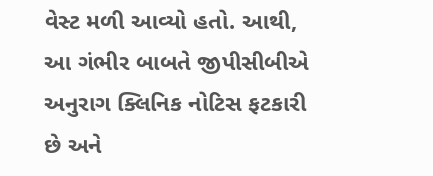વેસ્ટ મળી આવ્યો હતો. આથી, આ ગંભીર બાબતે જીપીસીબીએ અનુરાગ ક્લિનિક નોટિસ ફટકારી છે અને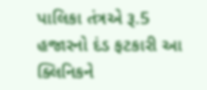પાલિકા તંત્રએ રૂ.5 હજારનો દંડ ફટકારી આ ક્લિનિકને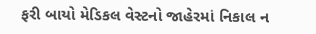ફરી બાયો મેડિકલ વેસ્ટનો જાહેરમાં નિકાલ ન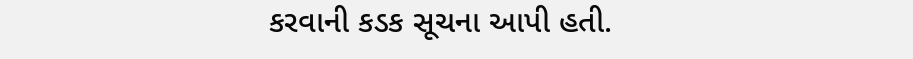કરવાની કડક સૂચના આપી હતી.